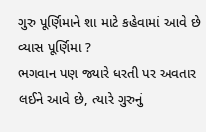ગુરુ પૂર્ણિમાને શા માટે કહેવામાં આવે છે વ્યાસ પૂર્ણિમા ?
ભગવાન પણ જ્યારે ધરતી પર અવતાર લઈને આવે છે, ત્યારે ગુરુનું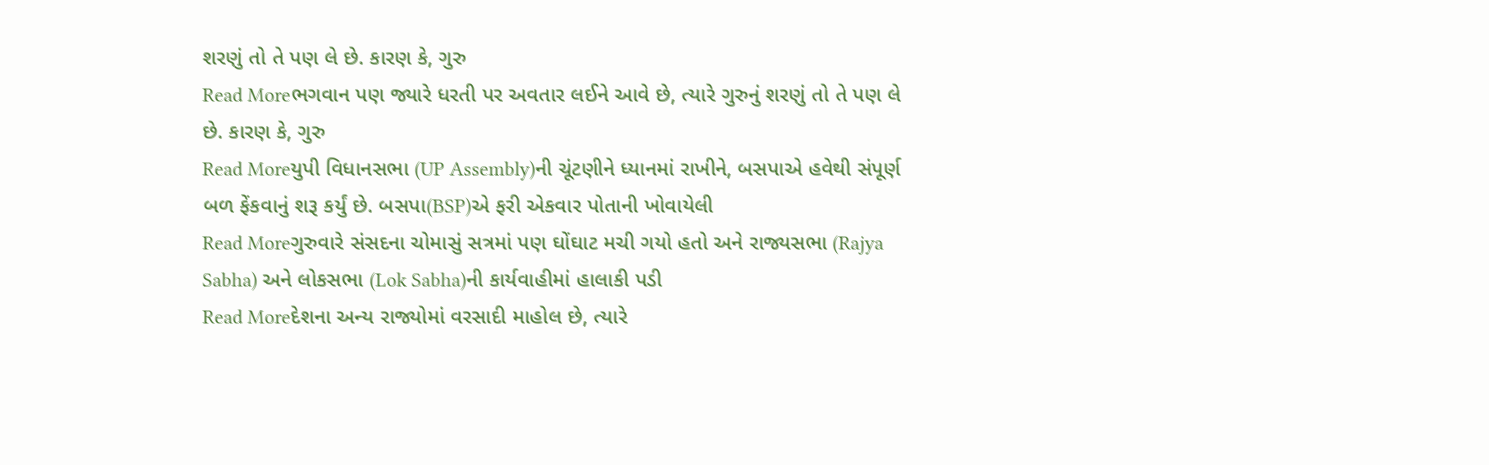શરણું તો તે પણ લે છે. કારણ કે, ગુરુ
Read Moreભગવાન પણ જ્યારે ધરતી પર અવતાર લઈને આવે છે, ત્યારે ગુરુનું શરણું તો તે પણ લે છે. કારણ કે, ગુરુ
Read Moreયુપી વિધાનસભા (UP Assembly)ની ચૂંટણીને ધ્યાનમાં રાખીને, બસપાએ હવેથી સંપૂર્ણ બળ ફેંકવાનું શરૂ કર્યું છે. બસપા(BSP)એ ફરી એકવાર પોતાની ખોવાયેલી
Read Moreગુરુવારે સંસદના ચોમાસું સત્રમાં પણ ઘોંઘાટ મચી ગયો હતો અને રાજ્યસભા (Rajya Sabha) અને લોકસભા (Lok Sabha)ની કાર્યવાહીમાં હાલાકી પડી
Read Moreદેશના અન્ય રાજ્યોમાં વરસાદી માહોલ છે, ત્યારે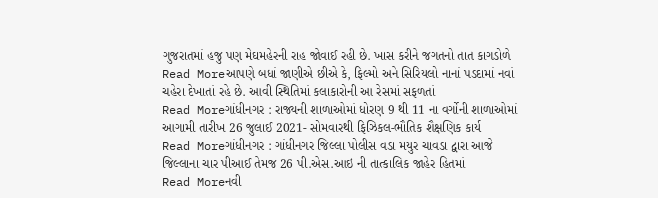ગુજરાતમાં હજુ પણ મેઘમહેરની રાહ જોવાઈ રહી છે. ખાસ કરીને જગતનો તાત કાગડોળે
Read Moreઆપણે બધાં જાણીએ છીએ કે, ફિલ્મો અને સિરિયલો નાનાં પડદામાં નવાં ચહેરા દેખાતાં રહે છે. આવી સ્થિતિમાં કલાકારોની આ રેસમાં સફળતાં
Read Moreગાંધીનગર : રાજ્યની શાળાઓમાં ધોરણ 9 થી 11 ના વર્ગોની શાળાઓમાં આગામી તારીખ 26 જુલાઈ 2021- સોમવારથી ફિઝિકલ-ભૌતિક શૈક્ષણિક કાર્ય
Read Moreગાંધીનગર : ગાંધીનગર જિલ્લા પોલીસ વડા મયુર ચાવડા દ્વારા આજે જિલ્લાના ચાર પીઆઈ તેમજ 26 પી.એસ.આઇ ની તાત્કાલિક જાહેર હિતમાં
Read Moreનવી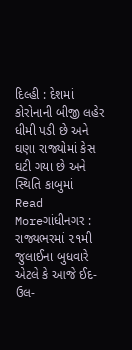દિલ્હી : દેશમાં કોરોનાની બીજી લહેર ધીમી પડી છે અને ઘણા રાજ્યોમાં કેસ ઘટી ગયા છે અને સ્થિતિ કાબુમાં
Read Moreગાંધીનગર : રાજ્યભરમાં ૨૧મી જુલાઈના બુધવારે એટલે કે આજે ઈદ-ઉલ-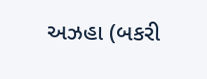અઝહા (બકરી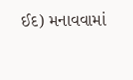ઈદ) મનાવવામાં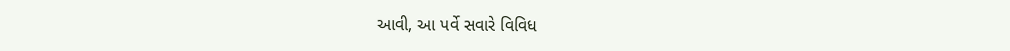આવી, આ પર્વે સવારે વિવિધ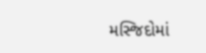મસ્જિદોમાં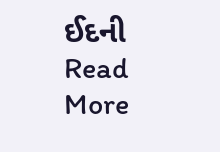ઈદની
Read More